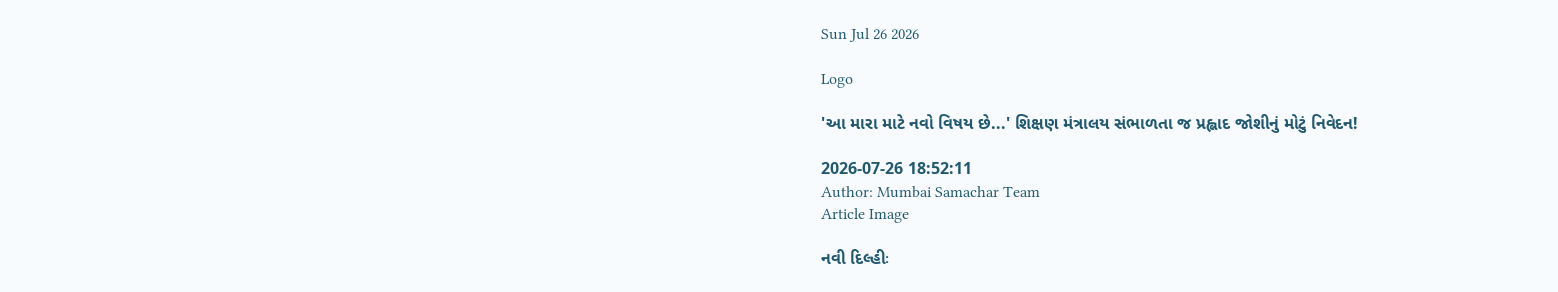Sun Jul 26 2026

Logo

'આ મારા માટે નવો વિષય છે...' શિક્ષણ મંત્રાલય સંભાળતા જ પ્રહ્લાદ જોશીનું મોટું નિવેદન!

2026-07-26 18:52:11
Author: Mumbai Samachar Team
Article Image

નવી દિલ્હીઃ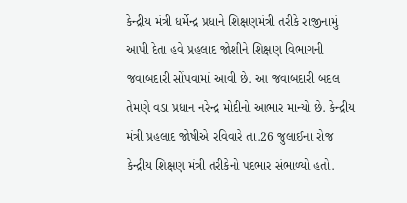કેન્દ્રીય મંત્રી ધર્મેન્દ્ર પ્રધાને શિક્ષણમંત્રી તરીકે રાજીનામું આપી દેતા હવે પ્રહલાદ જોશીને શિક્ષણ વિભાગની જવાબદારી સોંપવામાં આવી છે. આ જવાબદારી બદલ તેમણે વડા પ્રધાન નરેન્દ્ર મોદીનો આભાર માન્યો છે. કેન્દ્રીય મંત્રી પ્રહલાદ જોષીએ રવિવારે તા.26 જુલાઈના રોજ કેન્દ્રીય શિક્ષણ મંત્રી તરીકેનો પદભાર સંભાળ્યો હતો.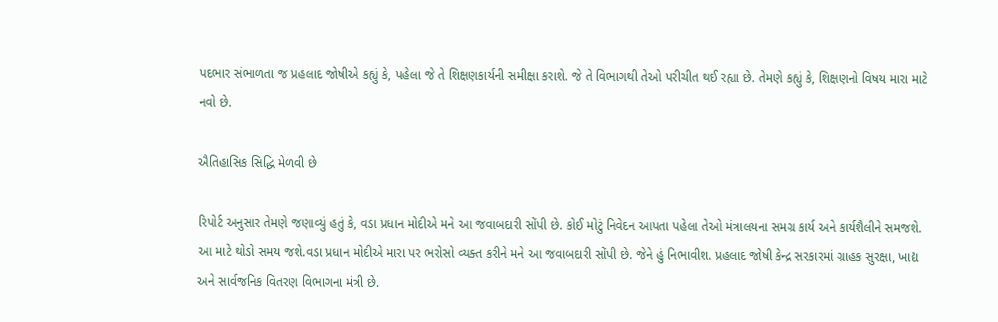પદભાર સંભાળતા જ પ્રહલાદ જોષીએ કહ્યું કે, પહેલા જે તે શિક્ષણકાર્યની સમીક્ષા કરાશે. જે તે વિભાગથી તેઓ પરીચીત થઈ રહ્યા છે. તેમણે કહ્યું કે, શિક્ષણનો વિષય મારા માટે નવો છે.

ઐતિહાસિક સિદ્ધિ મેળવી છે

રિપોર્ટ અનુસાર તેમણે જણાવ્યું હતું કે, વડા પ્રધાન મોદીએ મને આ જવાબદારી સોંપી છે. કોઈ મોટું નિવેદન આપતા પહેલા તેઓ મંત્રાલયના સમગ્ર કાર્ય અને કાર્યશૈલીને સમજશે. આ માટે થોડો સમય જશે.વડા પ્રધાન મોદીએ મારા પર ભરોસો વ્યક્ત કરીને મને આ જવાબદારી સોંપી છે. જેને હું નિભાવીશ. પ્રહલાદ જોષી કેન્દ્ર સરકારમાં ગ્રાહક સુરક્ષા, ખાદ્ય અને સાર્વજનિક વિતરણ વિભાગના મંત્રી છે.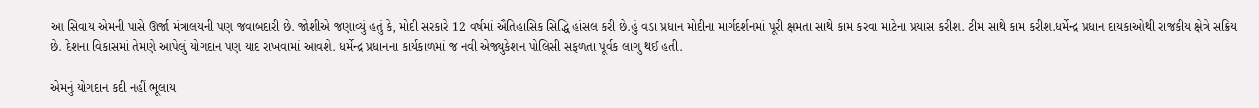આ સિવાય એમની પાસે ઊર્જા મંત્રાલયની પણ જવાબદારી છે. જોશીએ જણાવ્યું હતું કે, મોદી સરકારે 12 વર્ષમાં ઐતિહાસિક સિદ્ધિ હાંસલ કરી છે.હું વડા પ્રધાન મોદીના માર્ગદર્શનમાં પૂરી ક્ષમતા સાથે કામ કરવા માટેના પ્રયાસ કરીશ. ટીમ સાથે કામ કરીશ.ધર્મેન્દ્ર પ્રધાન દાયકાઓથી રાજકીય ક્ષેત્રે સક્રિય છે. દેશના વિકાસમાં તેમણે આપેલું યોગદાન પણ યાદ રાખવામાં આવશે. ધર્મેન્દ્ર પ્રધાનના કાર્યકાળમાં જ નવી એજ્યુકેશન પોલિસી સફળતા પૂર્વક લાગુ થઈ હતી.

એમનું યોગદાન કદી નહીં ભૂલાય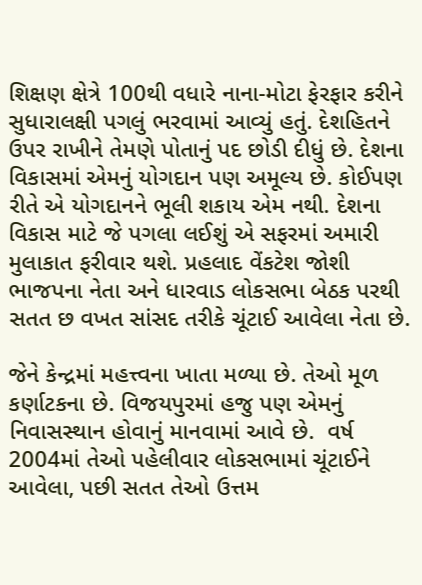શિક્ષણ ક્ષેત્રે 100થી વધારે નાના-મોટા ફેરફાર કરીને સુધારાલક્ષી પગલું ભરવામાં આવ્યું હતું. દેશહિતને ઉપર રાખીને તેમણે પોતાનું પદ છોડી દીધું છે. દેશના વિકાસમાં એમનું યોગદાન પણ અમૂલ્ય છે. કોઈપણ રીતે એ યોગદાનને ભૂલી શકાય એમ નથી. દેશના વિકાસ માટે જે પગલા લઈશું એ સફરમાં અમારી મુલાકાત ફરીવાર થશે. પ્રહલાદ વેંકટેશ જોશી ભાજપના નેતા અને ધારવાડ લોકસભા બેઠક પરથી સતત છ વખત સાંસદ તરીકે ચૂંટાઈ આવેલા નેતા છે.

જેને કેન્દ્રમાં મહત્ત્વના ખાતા મળ્યા છે. તેઓ મૂળ કર્ણાટકના છે. વિજયપુરમાં હજુ પણ એમનું નિવાસસ્થાન હોવાનું માનવામાં આવે છે.  વર્ષ 2004માં તેઓ પહેલીવાર લોકસભામાં ચૂંટાઈને આવેલા, પછી સતત તેઓ ઉત્તમ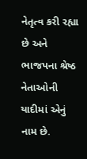નેતૃત્વ કરી રહ્યા છે અને ભાજપના શ્રેષ્ઠ નેતાઓની યાદીમાં એનું નામ છે.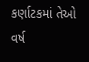કર્ણાટકમાં તેઓ વર્ષ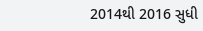2014થી 2016 સુધી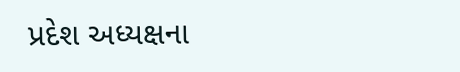પ્રદેશ અધ્યક્ષના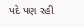પદે પણ રહી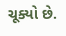ચૂક્યો છે.